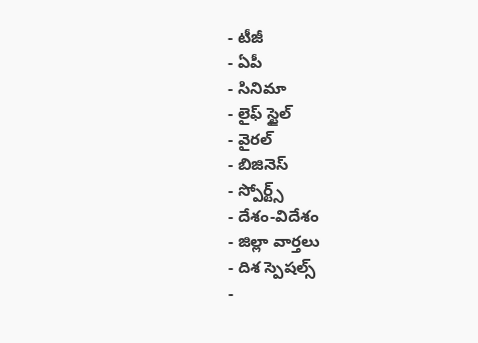- టీజీ
- ఏపీ
- సినిమా
- లైఫ్ స్టైల్
- వైరల్
- బిజినెస్
- స్పోర్ట్స్
- దేశం-విదేశం
- జిల్లా వార్తలు
- దిశ స్పెషల్స్
-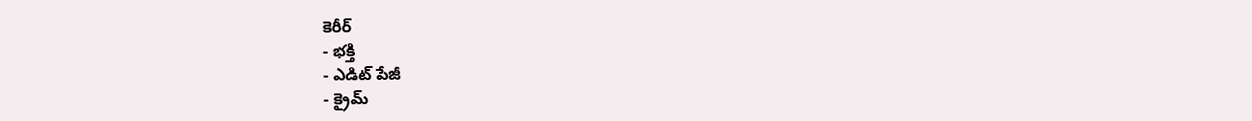కెరీర్
- భక్తి
- ఎడిట్ పేజీ
- క్రైమ్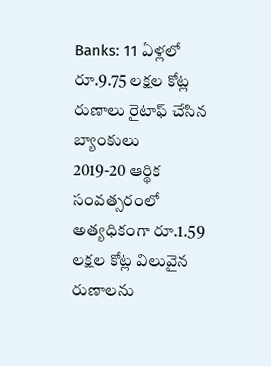Banks: 11 ఏళ్లలో రూ.9.75 లక్షల కోట్ల రుణాలు రైటాఫ్ చేసిన బ్యాంకులు
2019-20 ఆర్థిక సంవత్సరంలో అత్యధికంగా రూ.1.59 లక్షల కోట్ల విలువైన రుణాలను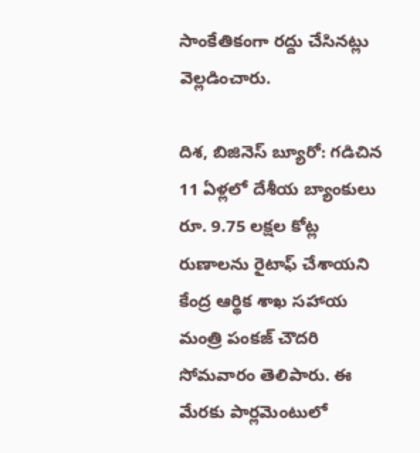సాంకేతికంగా రద్దు చేసినట్లు వెల్లడించారు.

దిశ, బిజినెస్ బ్యూరో: గడిచిన 11 ఏళ్లలో దేశీయ బ్యాంకులు రూ. 9.75 లక్షల కోట్ల రుణాలను రైటాఫ్ చేశాయని కేంద్ర ఆర్థిక శాఖ సహాయ మంత్రి పంకజ్ చౌదరి సోమవారం తెలిపారు. ఈ మేరకు పార్లమెంటులో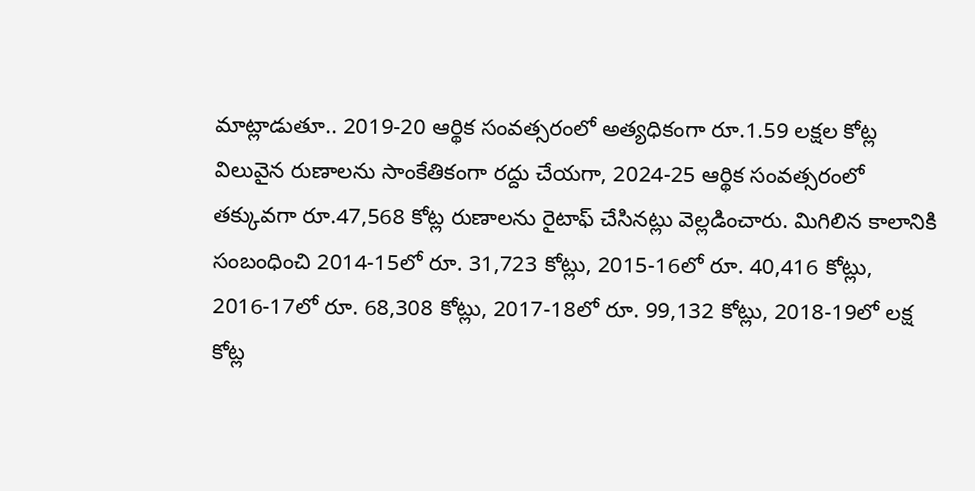మాట్లాడుతూ.. 2019-20 ఆర్థిక సంవత్సరంలో అత్యధికంగా రూ.1.59 లక్షల కోట్ల విలువైన రుణాలను సాంకేతికంగా రద్దు చేయగా, 2024-25 ఆర్థిక సంవత్సరంలో తక్కువగా రూ.47,568 కోట్ల రుణాలను రైటాఫ్ చేసినట్లు వెల్లడించారు. మిగిలిన కాలానికి సంబంధించి 2014-15లో రూ. 31,723 కోట్లు, 2015-16లో రూ. 40,416 కోట్లు, 2016-17లో రూ. 68,308 కోట్లు, 2017-18లో రూ. 99,132 కోట్లు, 2018-19లో లక్ష కోట్ల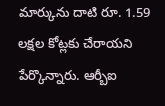మార్కును దాటి రూ. 1.59 లక్షల కోట్లకు చేరాయని పేర్కొన్నారు. ఆర్బీఐ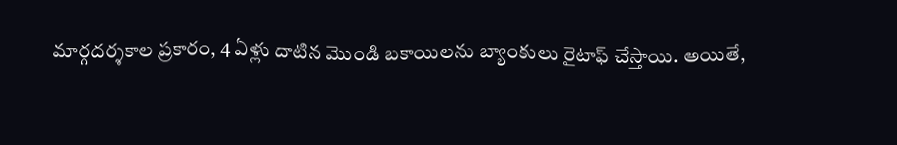మార్గదర్శకాల ప్రకారం, 4 ఏళ్లు దాటిన మొండి బకాయిలను బ్యాంకులు రైటాఫ్ చేస్తాయి. అయితే,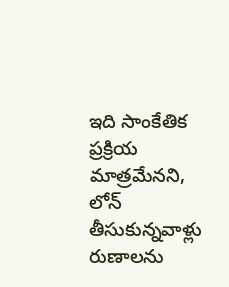ఇది సాంకేతిక ప్రక్రియ మాత్రమేనని, లోన్ తీసుకున్నవాళ్లు రుణాలను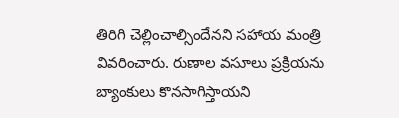తిరిగి చెల్లించాల్సిందేనని సహాయ మంత్రి వివరించారు. రుణాల వసూలు ప్రక్రియను బ్యాంకులు కొనసాగిస్తాయని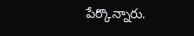పేర్కొన్నారు.